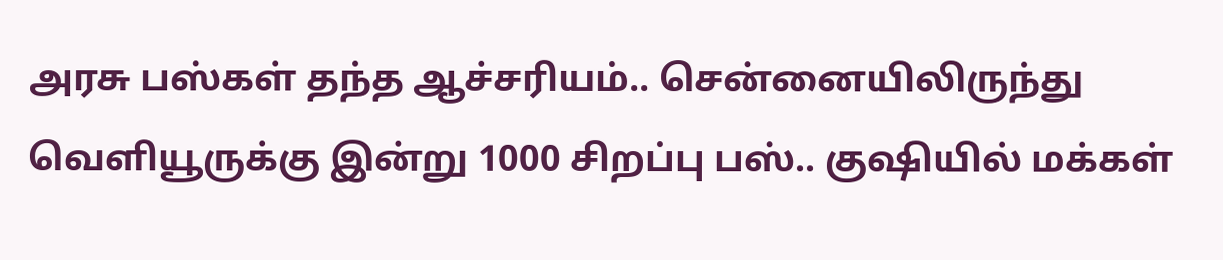அரசு பஸ்கள் தந்த ஆச்சரியம்.. சென்னையிலிருந்து வெளியூருக்கு இன்று 1000 சிறப்பு பஸ்.. குஷியில் மக்கள்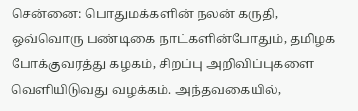சென்னை: பொதுமக்களின் நலன் கருதி, ஒவ்வொரு பண்டிகை நாட்களின்போதும், தமிழக போக்குவரத்து கழகம், சிறப்பு அறிவிப்புகளை வெளியிடுவது வழக்கம். அந்தவகையில்,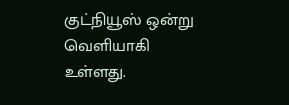குட்நியூஸ் ஒன்று வெளியாகி உள்ளது.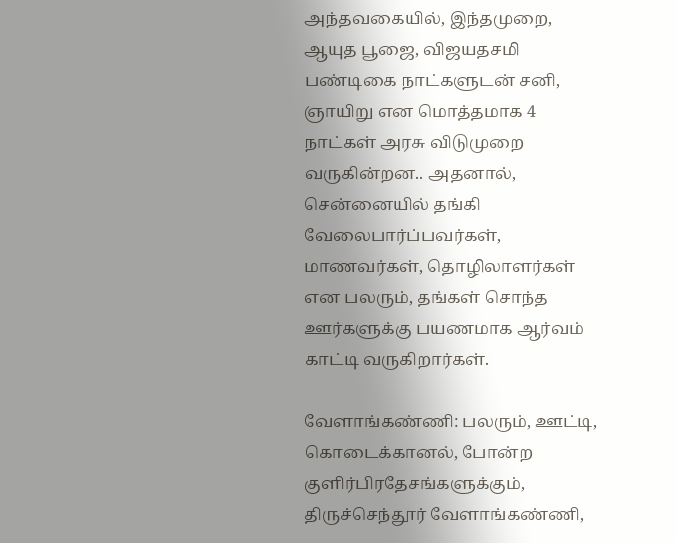அந்தவகையில், இந்தமுறை, ஆயுத பூஜை, விஜயதசமி பண்டிகை நாட்களுடன் சனி, ஞாயிறு என மொத்தமாக 4 நாட்கள் அரசு விடுமுறை வருகின்றன.. அதனால், சென்னையில் தங்கி வேலைபார்ப்பவர்கள், மாணவர்கள், தொழிலாளர்கள் என பலரும், தங்கள் சொந்த ஊர்களுக்கு பயணமாக ஆர்வம் காட்டி வருகிறார்கள்.

வேளாங்கண்ணி: பலரும், ஊட்டி, கொடைக்கானல், போன்ற குளிர்பிரதேசங்களுக்கும், திருச்செந்தூர் வேளாங்கண்ணி,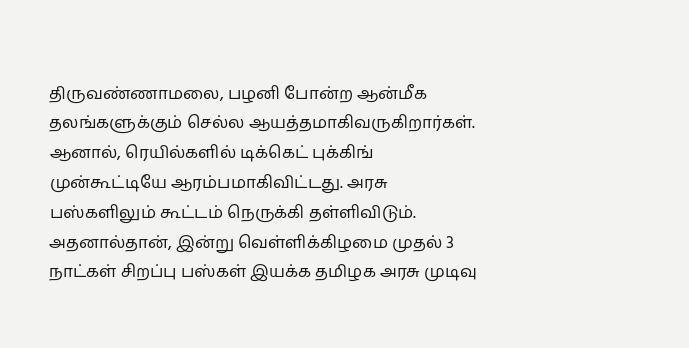திருவண்ணாமலை, பழனி போன்ற ஆன்மீக தலங்களுக்கும் செல்ல ஆயத்தமாகிவருகிறார்கள். ஆனால், ரெயில்களில் டிக்கெட் புக்கிங் முன்கூட்டியே ஆரம்பமாகிவிட்டது. அரசு பஸ்களிலும் கூட்டம் நெருக்கி தள்ளிவிடும். அதனால்தான், இன்று வெள்ளிக்கிழமை முதல் 3 நாட்கள் சிறப்பு பஸ்கள் இயக்க தமிழக அரசு முடிவு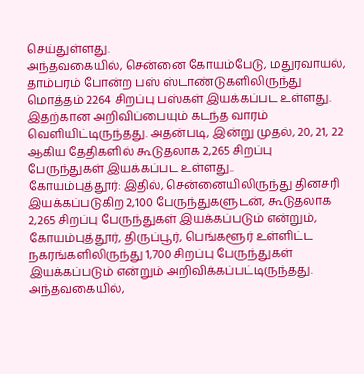செய்துள்ளது.
அந்தவகையில், சென்னை கோயம்பேடு, மதுரவாயல், தாம்பரம் போன்ற பஸ் ஸ்டாண்டுகளிலிருந்து மொத்தம் 2264 சிறப்பு பஸ்கள் இயக்கப்பட உள்ளது. இதற்கான அறிவிப்பையும் கடந்த வாரம் வெளியிட்டிருந்தது. அதன்படி, இன்று முதல், 20, 21, 22 ஆகிய தேதிகளில் கூடுதலாக 2,265 சிறப்பு பேருந்துகள் இயக்கப்பட உள்ளது..
கோயம்புத்தூர்: இதில், சென்னையிலிருந்து தினசரி இயக்கப்படுகிற 2,100 பேருந்துகளுடன், கூடுதலாக 2,265 சிறப்பு பேருந்துகள் இயக்கப்படும் என்றும், கோயம்புத்தூர், திருப்பூர், பெங்களூர் உள்ளிட்ட நகரங்களிலிருந்து 1,700 சிறப்பு பேருந்துகள் இயக்கப்படும் என்றும் அறிவிக்கப்பட்டிருந்தது.
அந்தவகையில்,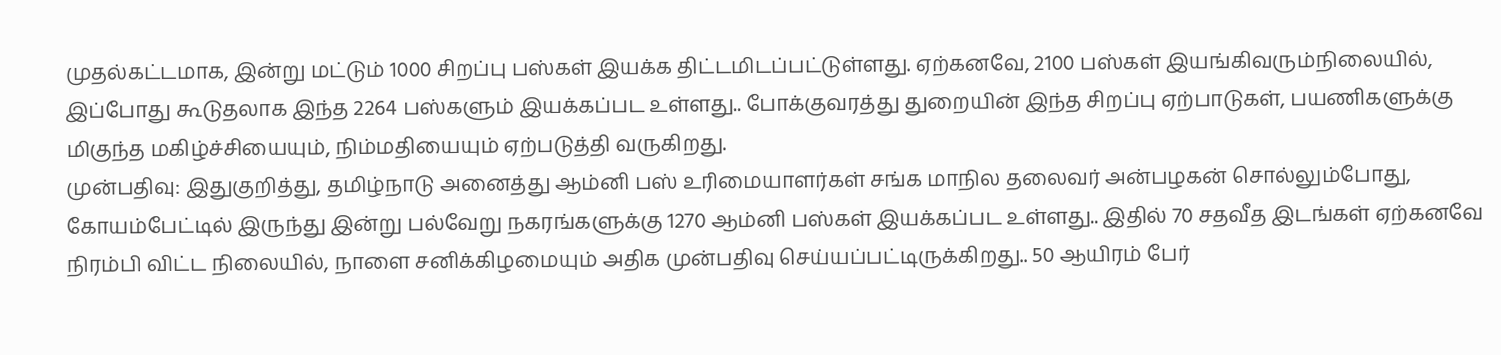முதல்கட்டமாக, இன்று மட்டும் 1000 சிறப்பு பஸ்கள் இயக்க திட்டமிடப்பட்டுள்ளது. ஏற்கனவே, 2100 பஸ்கள் இயங்கிவரும்நிலையில், இப்போது கூடுதலாக இந்த 2264 பஸ்களும் இயக்கப்பட உள்ளது.. போக்குவரத்து துறையின் இந்த சிறப்பு ஏற்பாடுகள், பயணிகளுக்கு மிகுந்த மகிழ்ச்சியையும், நிம்மதியையும் ஏற்படுத்தி வருகிறது.
முன்பதிவு: இதுகுறித்து, தமிழ்நாடு அனைத்து ஆம்னி பஸ் உரிமையாளர்கள் சங்க மாநில தலைவர் அன்பழகன் சொல்லும்போது, கோயம்பேட்டில் இருந்து இன்று பல்வேறு நகரங்களுக்கு 1270 ஆம்னி பஸ்கள் இயக்கப்பட உள்ளது.. இதில் 70 சதவீத இடங்கள் ஏற்கனவே நிரம்பி விட்ட நிலையில், நாளை சனிக்கிழமையும் அதிக முன்பதிவு செய்யப்பட்டிருக்கிறது.. 50 ஆயிரம் பேர்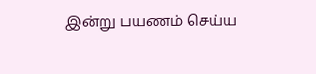இன்று பயணம் செய்ய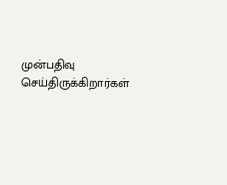முன்பதிவு செய்திருக்கிறார்கள்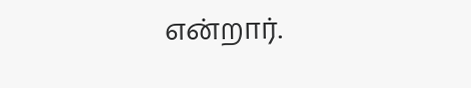என்றார்.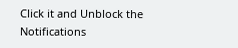Click it and Unblock the Notifications